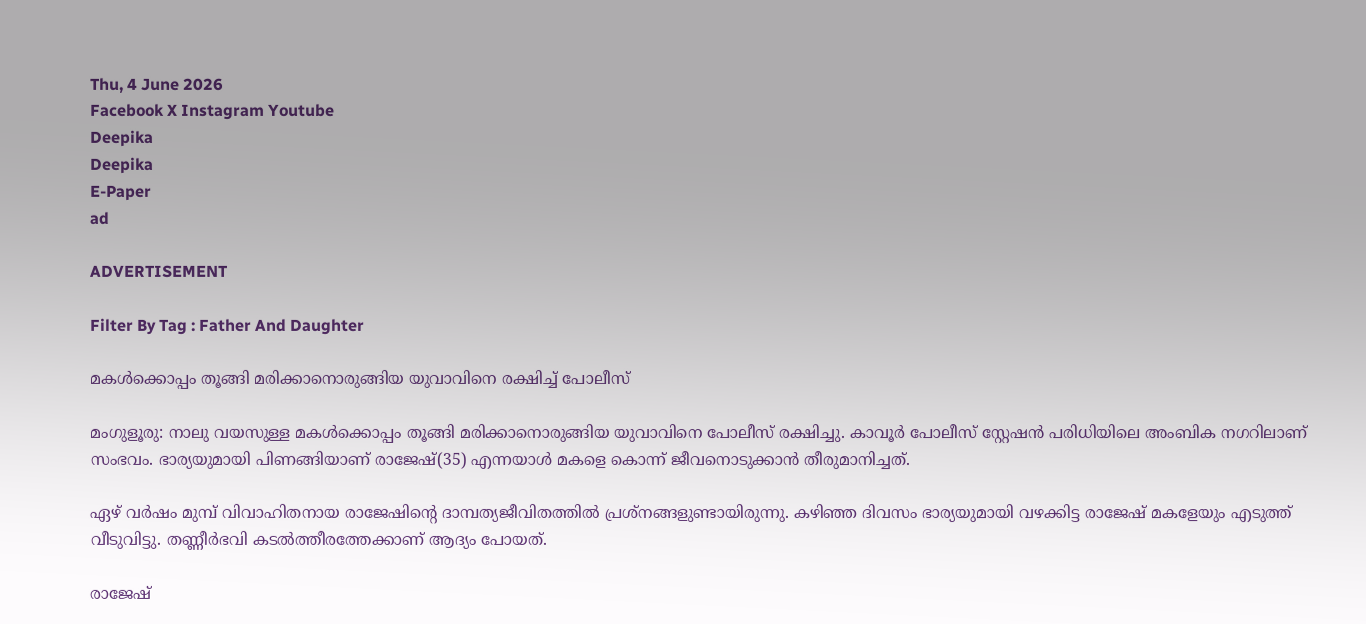Thu, 4 June 2026
Facebook X Instagram Youtube
Deepika
Deepika
E-Paper
ad

ADVERTISEMENT

Filter By Tag : Father And Daughter

മകൾക്കൊപ്പം തൂങ്ങി മരിക്കാനൊരുങ്ങിയ യുവാവിനെ രക്ഷിച്ച് പോലീസ്

മംഗുളൂരു: നാലു വയസുള്ള മകൾക്കൊപ്പം തൂങ്ങി മരിക്കാനൊരുങ്ങിയ യുവാവിനെ പോലീസ് രക്ഷിച്ചു. കാവൂർ പോലീസ് സ്റ്റേഷൻ പരിധിയിലെ അംബിക നഗറിലാണ് സംഭവം. ഭാര്യയുമായി പിണങ്ങിയാണ് രാജേഷ്(35) എന്നയാൾ മകളെ കൊന്ന് ജീവനൊടുക്കാൻ തീരുമാനിച്ചത്.

ഏഴ് വർഷം മുമ്പ് വിവാഹിതനായ രാജേഷിന്‍റെ ദാമ്പത്യജീവിതത്തിൽ പ്രശ്നങ്ങളുണ്ടായിരുന്നു. കഴിഞ്ഞ ദിവസം ഭാര്യയുമായി വഴക്കിട്ട രാജേഷ് മകളേയും എടുത്ത് വീടുവിട്ടു. തണ്ണീർഭവി കടൽത്തീരത്തേക്കാണ് ആദ്യം പോയത്.

രാജേഷ്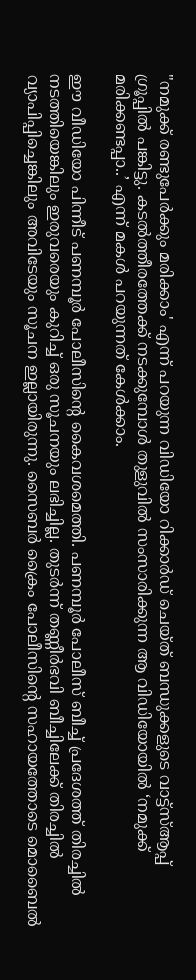"നമുക്ക് രണ്ടുപേർക്കും മരിക്കാം' എന്ന് പറയുന്ന വിഡിയോ റിക്കാർഡ് ചെയ്‌ത് ബന്ധുക്കളുടെ വാട്ട്‌സ്ആപ്പ് ഗ്രൂപ്പിൽ പങ്കിട്ടു. കടൽത്തീരത്തേക്ക് നടക്കുമ്പോൾ തുളുവിൽ സംസാരിക്കുന്ന ആ വിഡിയോയിൽ ‘നമുക്ക് മരിക്കണ്ടപ്പാ..’ എന്ന് മകൾ പറയുന്നത് കേൾക്കാം.

ഈ വീഡിയോ പിന്നീട് പണമ്പൂർ പോലീസിന്‍റെ കൈവശമെത്തി. പണമ്പൂർ പോലീസ് ബീച്ച് പ്രദേശത്ത് തിരച്ചിൽ നടത്തിയെങ്കിലും ഇരുവരെയും കുറിച്ച് ഒരു സൂചനയും ലഭിച്ചില്ല. തുടർന്ന് തണ്ണീർഭവി ബീച്ചിലേക്ക് തിരച്ചിൽ വ്യാപിപ്പിച്ചെങ്കിലും അവിടേയും സൂചന ഇല്ലായിരുന്നു. സൈബർ ക്രൈം പോലീസിന്‍റെ സഹായത്തോടെ മൊബൈൽ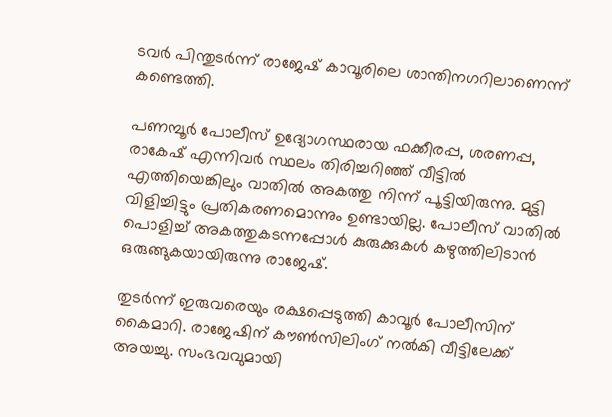ടവർ പിന്തുടർന്ന് രാജേഷ് കാവൂരിലെ ശാന്തിനഗറിലാണെന്ന് കണ്ടെത്തി.

പണമ്പൂർ പോലീസ് ഉദ്യോഗസ്ഥരായ ഫക്കീരപ്പ, ശരണപ്പ, രാകേഷ് എന്നിവർ സ്ഥലം തിരിച്ചറിഞ്ഞ് വീട്ടിൽ എത്തിയെങ്കിലും വാതിൽ അകത്തു നിന്ന് പൂട്ടിയിരുന്നു. മുട്ടി വിളിച്ചിട്ടും പ്രതികരണമൊന്നും ഉണ്ടായില്ല. പോലീസ് വാതിൽ പൊളിച്ച് അകത്തുകടന്നപ്പോൾ കുരുക്കുകൾ കഴുത്തിലിടാൻ ഒരുങ്ങുകയായിരുന്നു രാജേഷ്.

തുടർന്ന് ഇരുവരെയും രക്ഷപ്പെടുത്തി കാവൂർ പോലീസിന് കൈമാറി. രാജേഷിന് കൗൺസിലിംഗ് നൽകി വീട്ടിലേക്ക് അയച്ചു. സംഭവവുമായി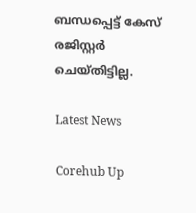ബന്ധപ്പെട്ട് കേസ് രജിസ്റ്റർ ചെയ്തിട്ടില്ല.

Latest News

Corehub Up